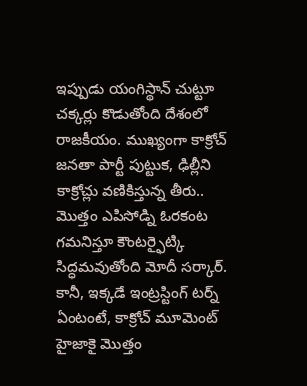ఇప్పుడు యంగిస్థాన్ చుట్టూ చక్కర్లు కొడుతోంది దేశంలో రాజకీయం. ముఖ్యంగా కాక్రోచ్ జనతా పార్టీ పుట్టుక, ఢిల్లీని కాక్రోచ్లు వణికిస్తున్న తీరు.. మొత్తం ఎపిసోడ్ని ఓరకంట గమనిస్తూ కౌంటర్ఫైట్కి సిద్ధమవుతోంది మోదీ సర్కార్. కానీ, ఇక్కడే ఇంట్రస్టింగ్ టర్న్ ఏంటంటే, కాక్రోచ్ మూమెంట్ హైజాకై మొత్తం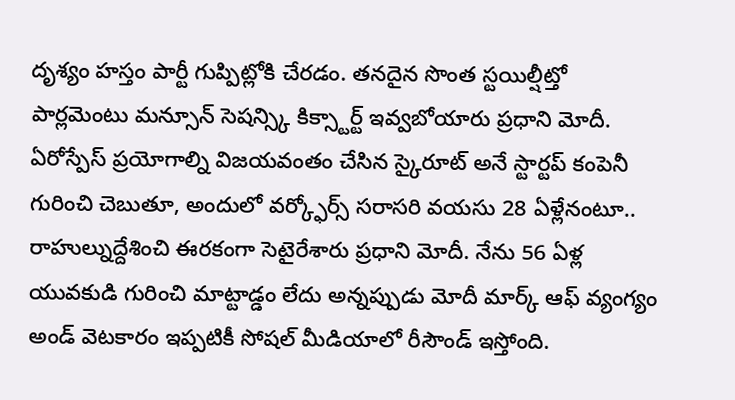దృశ్యం హస్తం పార్టీ గుప్పిట్లోకి చేరడం. తనదైన సొంత స్టయిల్షీట్తో పార్లమెంటు మన్సూన్ సెషన్స్కి కిక్స్టార్ట్ ఇవ్వబోయారు ప్రధాని మోదీ. ఏరోస్పేస్ ప్రయోగాల్ని విజయవంతం చేసిన స్కైరూట్ అనే స్టార్టప్ కంపెనీ గురించి చెబుతూ, అందులో వర్క్ఫోర్స్ సరాసరి వయసు 28 ఏళ్లేనంటూ.. రాహుల్నుద్దేశించి ఈరకంగా సెటైరేశారు ప్రధాని మోదీ. నేను 56 ఏళ్ల యువకుడి గురించి మాట్టాడ్డం లేదు అన్నప్పుడు మోదీ మార్క్ ఆఫ్ వ్యంగ్యం అండ్ వెటకారం ఇప్పటికీ సోషల్ మీడియాలో రీసౌండ్ ఇస్తోంది.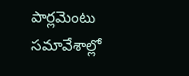పార్లమెంటు సమావేశాల్లో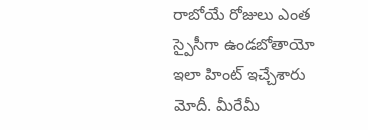రాబోయే రోజులు ఎంత స్పైసీగా ఉండబోతాయో ఇలా హింట్ ఇచ్చేశారు మోదీ. మీరేమీ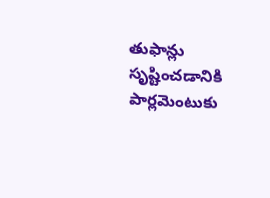తుఫాన్లు సృష్టించడానికి పార్లమెంటుకు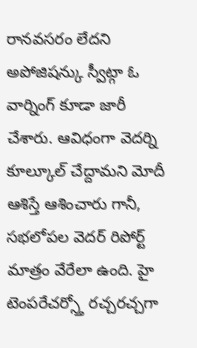రానవసరం లేదని అపోజిషన్కు స్వీట్గా ఓ వార్నింగ్ కూడా జారీ చేశారు. ఆవిధంగా వెదర్ని కూల్కూల్ చేద్దామని మోదీ ఆశిస్తే ఆశించారు గానీ, సభలోపల వెదర్ రిపోర్ట్ మాత్రం వేరేలా ఉంది. హై టెంపరేచర్స్తో రచ్చరచ్చగా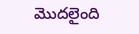మొదలైంది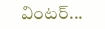వింటర్...